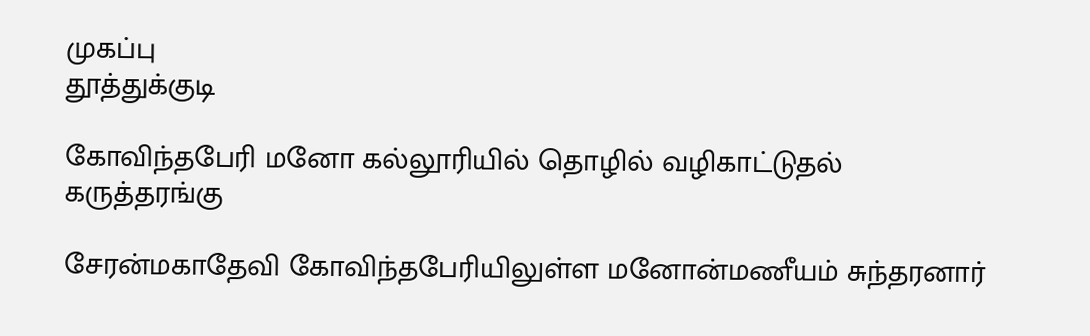முகப்பு
தூத்துக்குடி

கோவிந்தபேரி மனோ கல்லூரியில் தொழில் வழிகாட்டுதல் கருத்தரங்கு

சேரன்மகாதேவி கோவிந்தபேரியிலுள்ள மனோன்மணீயம் சுந்தரனார்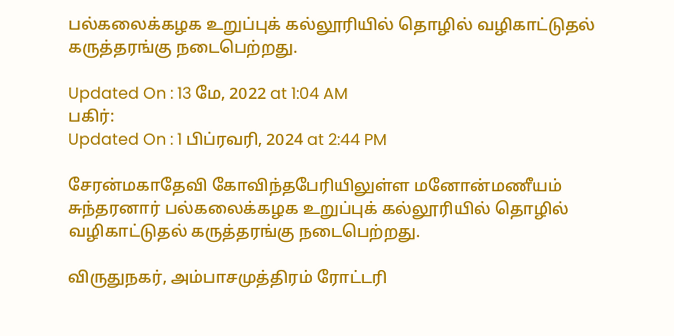பல்கலைக்கழக உறுப்புக் கல்லூரியில் தொழில் வழிகாட்டுதல் கருத்தரங்கு நடைபெற்றது.

Updated On : 13 மே, 2022 at 1:04 AM
பகிர்:
Updated On : 1 பிப்ரவரி, 2024 at 2:44 PM

சேரன்மகாதேவி கோவிந்தபேரியிலுள்ள மனோன்மணீயம் சுந்தரனார் பல்கலைக்கழக உறுப்புக் கல்லூரியில் தொழில் வழிகாட்டுதல் கருத்தரங்கு நடைபெற்றது.

விருதுநகர், அம்பாசமுத்திரம் ரோட்டரி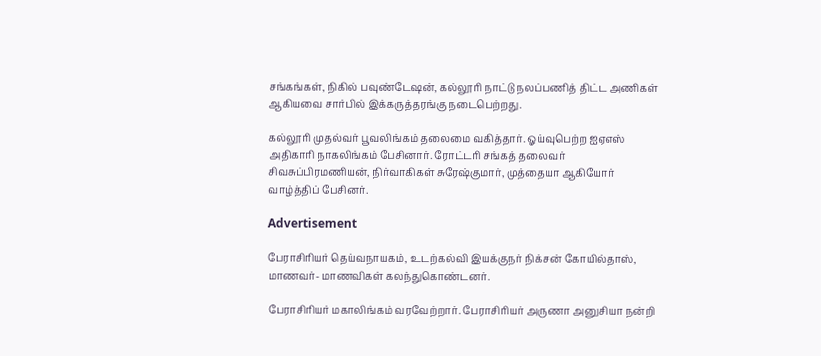சங்கங்கள், நிகில் பவுண்டேஷன், கல்லூரி நாட்டு நலப்பணித் திட்ட அணிகள் ஆகியவை சார்பில் இக்கருத்தரங்கு நடைபெற்றது.

கல்லூரி முதல்வர் பூவலிங்கம் தலைமை வகித்தார். ஓய்வுபெற்ற ஐஏஎஸ் அதிகாரி நாகலிங்கம் பேசினார். ரோட்டரி சங்கத் தலைவர் சிவசுப்பிரமணியன், நிர்வாகிகள் சுரேஷ்குமார், முத்தையா ஆகியோர் வாழ்த்திப் பேசினர்.

Advertisement

பேராசிரியர் தெய்வநாயகம், உடற்கல்வி இயக்குநர் நிக்சன் கோயில்தாஸ், மாணவர்- மாணவிகள் கலந்துகொண்டனர்.

பேராசிரியர் மகாலிங்கம் வரவேற்றார். பேராசிரியர் அருணா அனுசியா நன்றி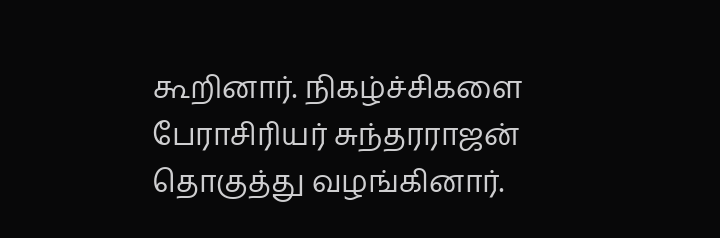கூறினார். நிகழ்ச்சிகளை பேராசிரியர் சுந்தரராஜன் தொகுத்து வழங்கினார்.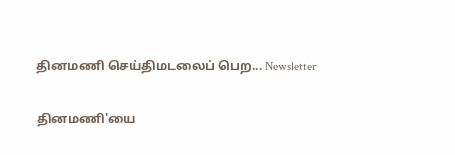தினமணி செய்திமடலைப் பெற... Newsletter

தினமணி'யை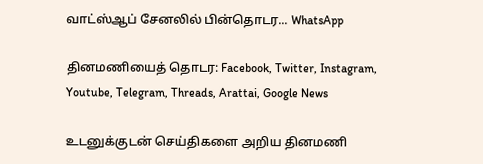வாட்ஸ்ஆப் சேனலில் பின்தொடர... WhatsApp

தினமணியைத் தொடர: Facebook, Twitter, Instagram, Youtube, Telegram, Threads, Arattai, Google News

உடனுக்குடன் செய்திகளை அறிய தினமணி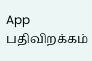App பதிவிறக்கம்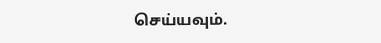செய்யவும்.